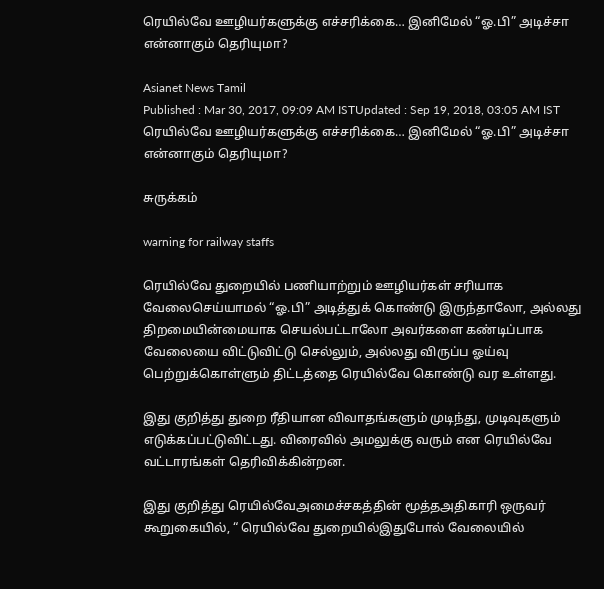ரெயில்வே ஊழியர்களுக்கு எச்சரிக்கை… இனிமேல் “ஓ.பி” அடிச்சா என்னாகும் தெரியுமா?

Asianet News Tamil
Published : Mar 30, 2017, 09:09 AM ISTUpdated : Sep 19, 2018, 03:05 AM IST
ரெயில்வே ஊழியர்களுக்கு எச்சரிக்கை… இனிமேல் “ஓ.பி” அடிச்சா என்னாகும் தெரியுமா?

சுருக்கம்

warning for railway staffs

ரெயில்வே துறையில் பணியாற்றும் ஊழியர்கள் சரியாக வேலைசெய்யாமல் “ஓ.பி” அடித்துக் கொண்டு இருந்தாலோ, அல்லது திறமையின்மையாக செயல்பட்டாலோ அவர்களை கண்டிப்பாக வேலையை விட்டுவிட்டு செல்லும், அல்லது விருப்ப ஓய்வு பெற்றுக்கொள்ளும் திட்டத்தை ரெயில்வே கொண்டு வர உள்ளது.

இது குறித்து துறை ரீதியான விவாதங்களும் முடிந்து, முடிவுகளும் எடுக்கப்பட்டுவிட்டது. விரைவில் அமலுக்கு வரும் என ரெயில்வே வட்டாரங்கள் தெரிவிக்கின்றன.

இது குறித்து ரெயில்வேஅமைச்சகத்தின் மூத்தஅதிகாரி ஒருவர் கூறுகையில், “ ரெயில்வே துறையில்இதுபோல் வேலையில்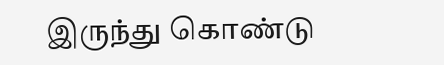இருந்து கொண்டு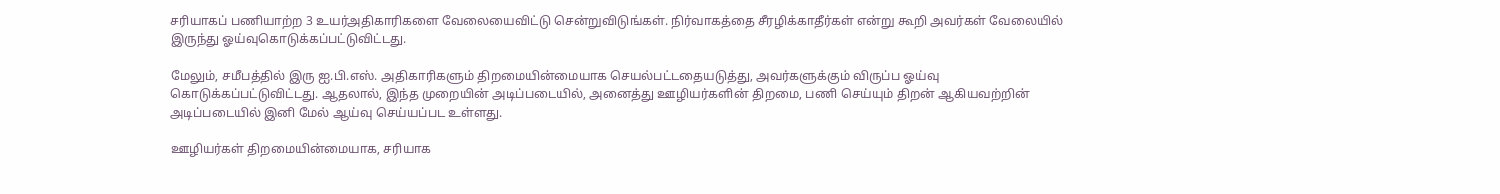சரியாகப் பணியாற்ற 3 உயர்அதிகாரிகளை வேலையைவிட்டு சென்றுவிடுங்கள். நிர்வாகத்தை சீரழிக்காதீர்கள் என்று கூறி அவர்கள் வேலையில் இருந்து ஓய்வுகொடுக்கப்பட்டுவிட்டது.

மேலும், சமீபத்தில் இரு ஐ.பி.எஸ். அதிகாரிகளும் திறமையின்மையாக செயல்பட்டதையடுத்து, அவர்களுக்கும் விருப்ப ஓய்வு கொடுக்கப்பட்டுவிட்டது. ஆதலால், இந்த முறையின் அடிப்படையில், அனைத்து ஊழியர்களின் திறமை, பணி செய்யும் திறன் ஆகியவற்றின் அடிப்படையில் இனி மேல் ஆய்வு செய்யப்பட உள்ளது.

ஊழியர்கள் திறமையின்மையாக, சரியாக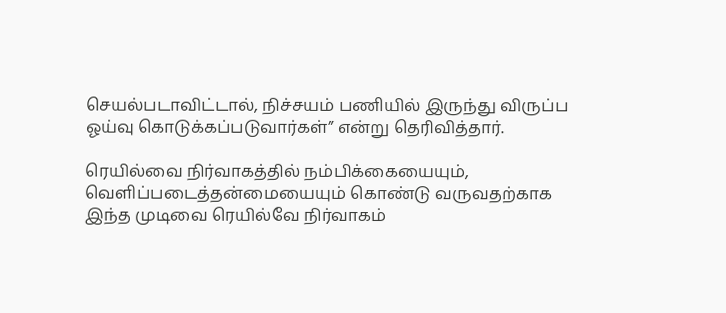செயல்படாவிட்டால், நிச்சயம் பணியில் இருந்து விருப்ப ஓய்வு கொடுக்கப்படுவார்கள்” என்று தெரிவித்தார்.

ரெயில்வை நிர்வாகத்தில் நம்பிக்கையையும், வெளிப்படைத்தன்மையையும் கொண்டு வருவதற்காக இந்த முடிவை ரெயில்வே நிர்வாகம்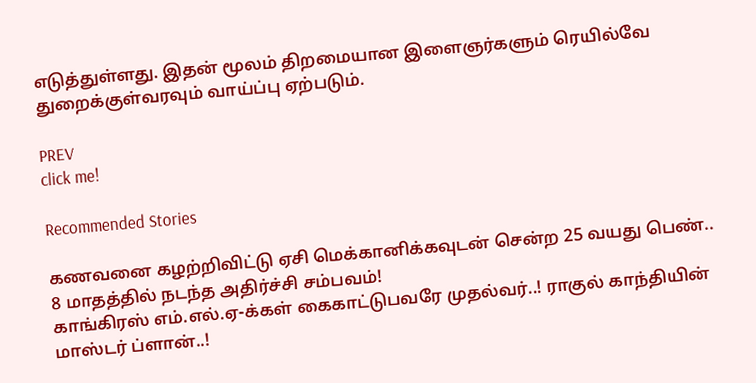எடுத்துள்ளது. இதன் மூலம் திறமையான இளைஞர்களும் ரெயில்வே துறைக்குள்வரவும் வாய்ப்பு ஏற்படும்.

PREV
click me!

Recommended Stories

கணவனை கழற்றிவிட்டு ஏசி மெக்கானிக்கவுடன் சென்ற 25 வயது பெண்.. 8 மாதத்தில் நடந்த அதிர்ச்சி சம்பவம்!
காங்கிரஸ் எம்.எல்.ஏ-க்கள் கைகாட்டுபவரே முதல்வர்..! ராகுல் காந்தியின் மாஸ்டர் ப்ளான்..!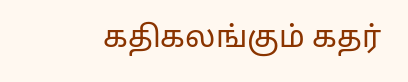கதிகலங்கும் கதர்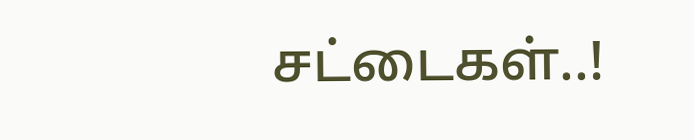சட்டைகள்..!